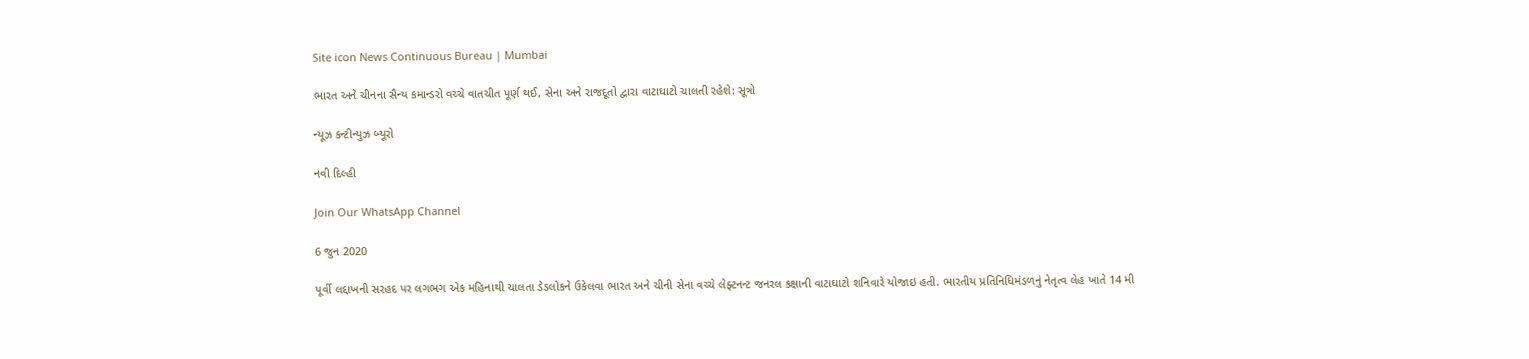Site icon News Continuous Bureau | Mumbai

ભારત અને ચીનના સૈન્ય કમાન્ડરો વચ્ચે વાતચીત પૂર્ણ થઈ, સેના અને રાજદૂતો દ્વારા વાટાઘાટો ચાલતી રહેશે: સૂત્રો

ન્યૂઝ કન્ટીન્યુઝ બ્યૂરો

નવી દિલ્હી

Join Our WhatsApp Channel

6 જુન 2020

પૂર્વી લદ્દાખની સરહદ પર લગભગ એક મહિનાથી ચાલતા ડેડલોકને ઉકેલવા ભારત અને ચીની સેના વચ્ચે લેફ્ટનન્ટ જનરલ કક્ષાની વાટાઘાટો શનિવારે યોજાઇ હતી. ભારતીય પ્રતિનિધિમંડળનું નેતૃત્વ લેહ ખાતે 14 મી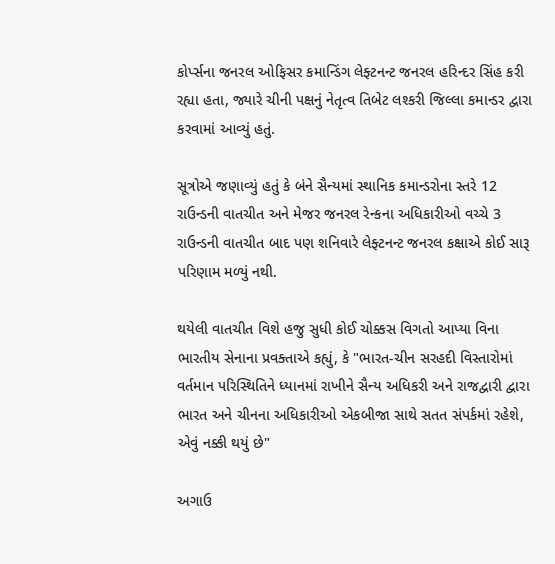કોર્પ્સના જનરલ ઓફિસર કમાન્ડિંગ લેફ્ટનન્ટ જનરલ હરિન્દર સિંહ કરી રહ્યા હતા, જ્યારે ચીની પક્ષનું નેતૃત્વ તિબેટ લશ્કરી જિલ્લા કમાન્ડર દ્વારા કરવામાં આવ્યું હતું.

સૂત્રોએ જણાવ્યું હતું કે બંને સૈન્યમાં સ્થાનિક કમાન્ડરોના સ્તરે 12 રાઉન્ડની વાતચીત અને મેજર જનરલ રેન્કના અધિકારીઓ વચ્ચે 3 રાઉન્ડની વાતચીત બાદ પણ શનિવારે લેફ્ટનન્ટ જનરલ કક્ષાએ કોઈ સારૂ પરિણામ મળ્યું નથી.

થયેલી વાતચીત વિશે હજુ સુધી કોઈ ચોક્કસ વિગતો આપ્યા વિના ભારતીય સેનાના પ્રવક્તાએ કહ્યું, કે "ભારત-ચીન સરહદી વિસ્તારોમાં વર્તમાન પરિસ્થિતિને ધ્યાનમાં રાખીને સૈન્ય અધિકરી અને રાજદ્વારી દ્વારા ભારત અને ચીનના અધિકારીઓ એકબીજા સાથે સતત સંપર્કમાં રહેશે, એવું નક્કી થયું છે"

અગાઉ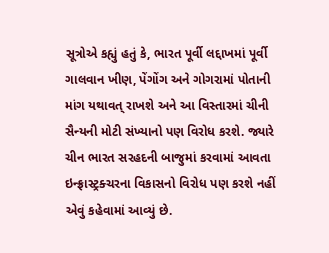સૂત્રોએ કહ્યું હતું કે, ભારત પૂર્વી લદ્દાખમાં પૂર્વી ગાલવાન ખીણ, પેંગોંગ અને ગોગરામાં પોતાની માંગ યથાવત્ રાખશે અને આ વિસ્તારમાં ચીની સૈન્યની મોટી સંખ્યાનો પણ વિરોધ કરશે. જ્યારે ચીન ભારત સરહદની બાજુમાં કરવામાં આવતા ઇન્ફ્રાસ્ટ્રક્ચરના વિકાસનો વિરોધ પણ કરશે નહીં એવું કહેવામાં આવ્યું છે.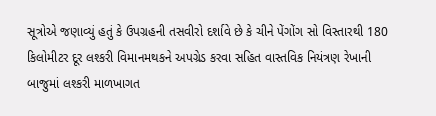સૂત્રોએ જણાવ્યું હતું કે ઉપગ્રહની તસવીરો દર્શાવે છે કે ચીને પેંગોંગ સો વિસ્તારથી 180 કિલોમીટર દૂર લશ્કરી વિમાનમથકને અપગ્રેડ કરવા સહિત વાસ્તવિક નિયંત્રણ રેખાની બાજુમાં લશ્કરી માળખાગત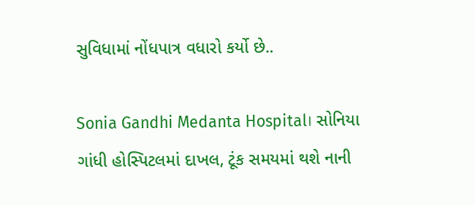સુવિધામાં નોંધપાત્ર વધારો કર્યો છે..

Sonia Gandhi Medanta Hospital। સોનિયા ગાંધી હોસ્પિટલમાં દાખલ, ટૂંક સમયમાં થશે નાની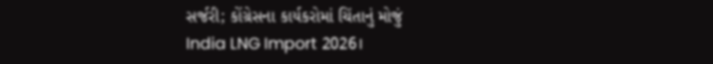સર્જરી; કોંગ્રેસના કાર્યકરોમાં ચિંતાનું મોજું
India LNG Import 2026।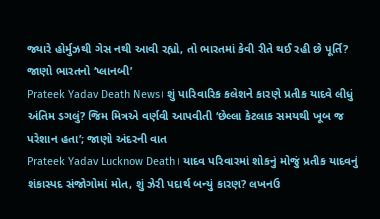જ્યારે હોર્મુઝથી ગેસ નથી આવી રહ્યો, તો ભારતમાં કેવી રીતે થઈ રહી છે પૂર્તિ? જાણો ભારતનો ‘પ્લાનબી’
Prateek Yadav Death News। શું પારિવારિક કલેશને કારણે પ્રતીક યાદવે લીધું અંતિમ ડગલું? જિમ મિત્રએ વર્ણવી આપવીતી ‘છેલ્લા કેટલાક સમયથી ખૂબ જ પરેશાન હતા’; જાણો અંદરની વાત
Prateek Yadav Lucknow Death। યાદવ પરિવારમાં શોકનું મોજું પ્રતીક યાદવનું શંકાસ્પદ સંજોગોમાં મોત, શું ઝેરી પદાર્થ બન્યું કારણ? લખનઉ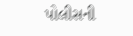પોલીસની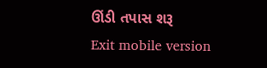ઊંડી તપાસ શરૂ
Exit mobile version